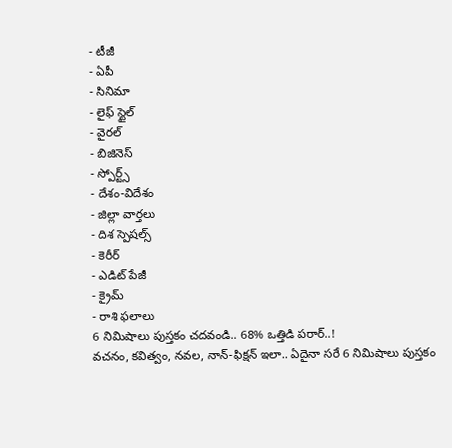- టీజీ
- ఏపీ
- సినిమా
- లైఫ్ స్టైల్
- వైరల్
- బిజినెస్
- స్పోర్ట్స్
- దేశం-విదేశం
- జిల్లా వార్తలు
- దిశ స్పెషల్స్
- కెరీర్
- ఎడిట్ పేజీ
- క్రైమ్
- రాశి ఫలాలు
6 నిమిషాలు పుస్తకం చదవండి.. 68% ఒత్తిడి పరార్..!
వచనం, కవిత్వం, నవల, నాన్-ఫిక్షన్ ఇలా.. ఏదైనా సరే 6 నిమిషాలు పుస్తకం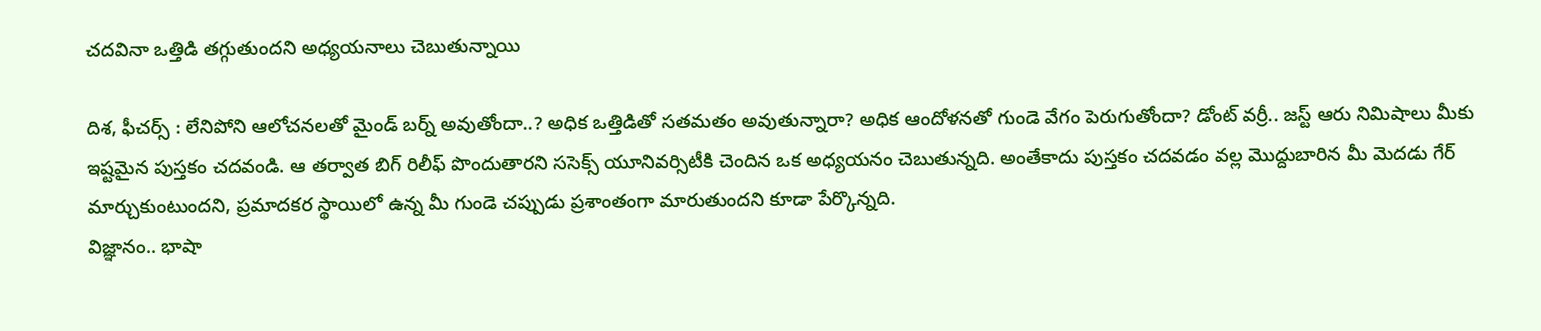చదవినా ఒత్తిడి తగ్గుతుందని అధ్యయనాలు చెబుతున్నాయి

దిశ, ఫీచర్స్ : లేనిపోని ఆలోచనలతో మైండ్ బర్న్ అవుతోందా..? అధిక ఒత్తిడితో సతమతం అవుతున్నారా? అధిక ఆందోళనతో గుండె వేగం పెరుగుతోందా? డోంట్ వర్రీ.. జస్ట్ ఆరు నిమిషాలు మీకు ఇష్టమైన పుస్తకం చదవండి. ఆ తర్వాత బిగ్ రిలీఫ్ పొందుతారని ససెక్స్ యూనివర్సిటీకి చెందిన ఒక అధ్యయనం చెబుతున్నది. అంతేకాదు పుస్తకం చదవడం వల్ల మొద్దుబారిన మీ మెదడు గేర్ మార్చుకుంటుందని, ప్రమాదకర స్థాయిలో ఉన్న మీ గుండె చప్పుడు ప్రశాంతంగా మారుతుందని కూడా పేర్కొన్నది.
విజ్ఞానం.. భాషా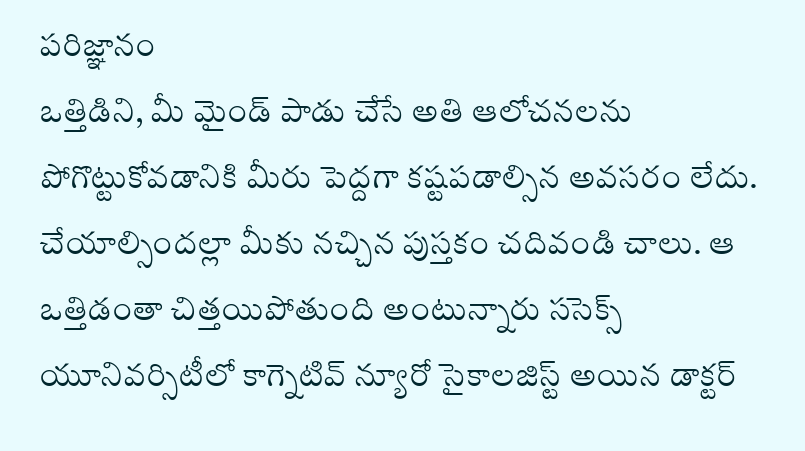పరిజ్ఞానం
ఒత్తిడిని, మీ మైండ్ పాడు చేసే అతి ఆలోచనలను పోగొట్టుకోవడానికి మీరు పెద్దగా కష్టపడాల్సిన అవసరం లేదు. చేయాల్సిందల్లా మీకు నచ్చిన పుస్తకం చదివండి చాలు. ఆ ఒత్తిడంతా చిత్తయిపోతుంది అంటున్నారు ససెక్స్ యూనివర్సిటీలో కాగ్నెటివ్ న్యూరో సైకాలజిస్ట్ అయిన డాక్టర్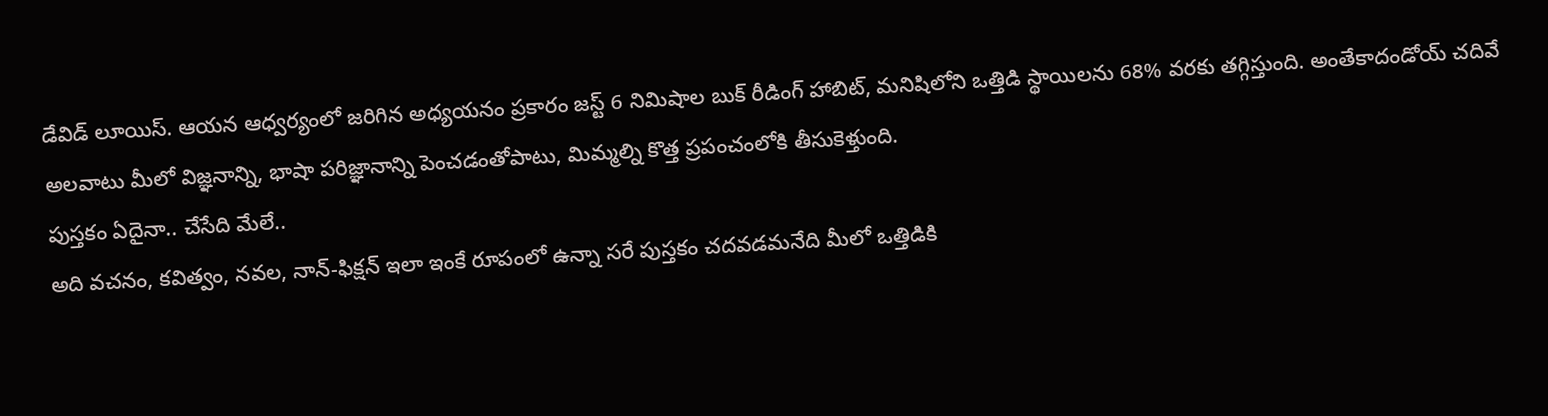డేవిడ్ లూయిస్. ఆయన ఆధ్వర్యంలో జరిగిన అధ్యయనం ప్రకారం జస్ట్ 6 నిమిషాల బుక్ రీడింగ్ హాబిట్, మనిషిలోని ఒత్తిడి స్థాయిలను 68% వరకు తగ్గిస్తుంది. అంతేకాదండోయ్ చదివే అలవాటు మీలో విజ్ఞనాన్ని, భాషా పరిజ్ఞానాన్ని పెంచడంతోపాటు, మిమ్మల్ని కొత్త ప్రపంచంలోకి తీసుకెళ్తుంది.
పుస్తకం ఏదైనా.. చేసేది మేలే..
అది వచనం, కవిత్వం, నవల, నాన్-ఫిక్షన్ ఇలా ఇంకే రూపంలో ఉన్నా సరే పుస్తకం చదవడమనేది మీలో ఒత్తిడికి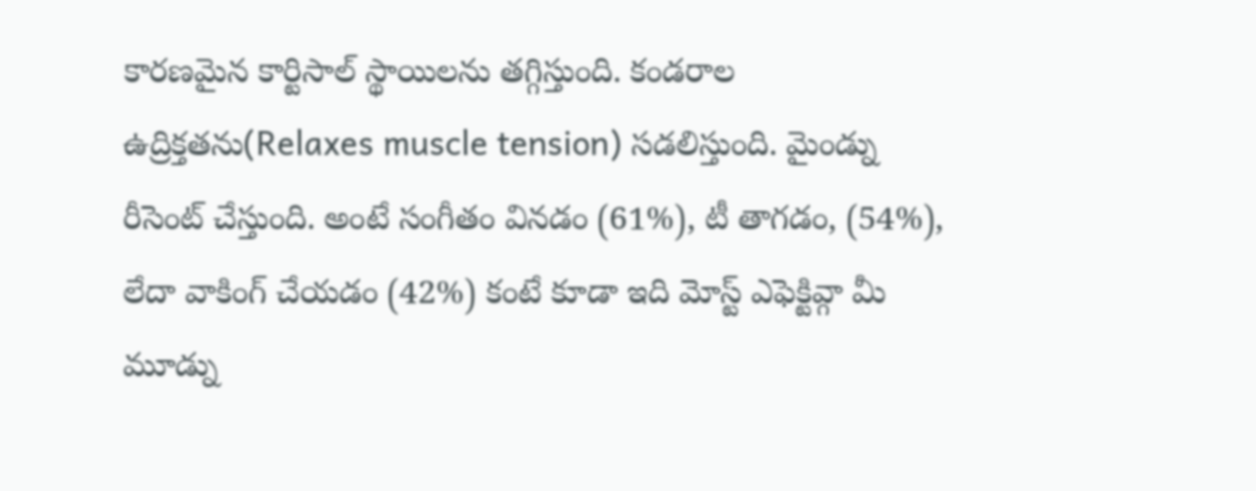కారణమైన కార్టిసాల్ స్థాయిలను తగ్గిస్తుంది. కండరాల ఉద్రిక్తతను(Relaxes muscle tension) సడలిస్తుంది. మైండ్ను రీసెంట్ చేస్తుంది. అంటే సంగీతం వినడం (61%), టీ తాగడం, (54%), లేదా వాకింగ్ చేయడం (42%) కంటే కూడా ఇది మోస్ట్ ఎఫెక్టివ్గా మీ మూడ్ను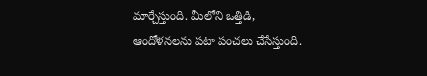మార్చేస్తుంది. మీలోని ఒత్తిడి, ఆందోళనలను పటా పంచలు చేసేస్తుంది.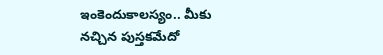ఇంకెందుకాలస్యం.. మీకు నచ్చిన పుస్తకమేదో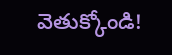వెతుక్కోండి!